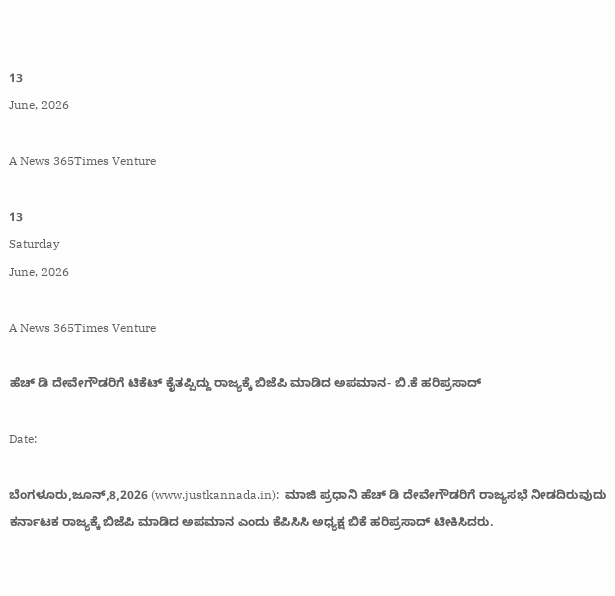13
June, 2026

A News 365Times Venture

13
Saturday
June, 2026

A News 365Times Venture

ಹೆಚ್ ಡಿ ದೇವೇಗೌಡರಿಗೆ ಟಿಕೆಟ್ ಕೈತಪ್ಪಿದ್ದು ರಾಜ್ಯಕ್ಕೆ ಬಿಜೆಪಿ ಮಾಡಿದ ಅಪಮಾನ- ಬಿ.ಕೆ ಹರಿಪ್ರಸಾದ್

Date:

ಬೆಂಗಳೂರು,ಜೂನ್,8,2026 (www.justkannada.in):  ಮಾಜಿ ಪ್ರಧಾನಿ ಹೆಚ್ ಡಿ ದೇವೇಗೌಡರಿಗೆ ರಾಜ್ಯಸಭೆ ನೀಡದಿರುವುದು ಕರ್ನಾಟಕ ರಾಜ್ಯಕ್ಕೆ ಬಿಜೆಪಿ ಮಾಡಿದ ಅಪಮಾನ ಎಂದು ಕೆಪಿಸಿಸಿ ಅಧ್ಯಕ್ಷ ಬಿಕೆ ಹರಿಪ್ರಸಾದ್ ಟೀಕಿಸಿದರು.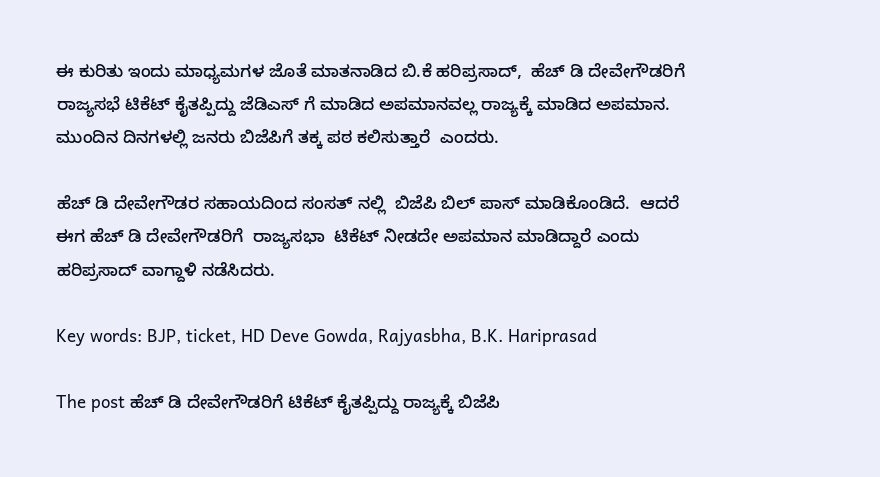ಈ ಕುರಿತು ಇಂದು ಮಾಧ್ಯಮಗಳ ಜೊತೆ ಮಾತನಾಡಿದ ಬಿ.ಕೆ ಹರಿಪ್ರಸಾದ್,  ಹೆಚ್ ಡಿ ದೇವೇಗೌಡರಿಗೆ ರಾಜ್ಯಸಭೆ ಟಿಕೆಟ್ ಕೈತಪ್ಪಿದ್ದು ಜೆಡಿಎಸ್ ಗೆ ಮಾಡಿದ ಅಪಮಾನವಲ್ಲ ರಾಜ್ಯಕ್ಕೆ ಮಾಡಿದ ಅಪಮಾನ. ಮುಂದಿನ ದಿನಗಳಲ್ಲಿ ಜನರು ಬಿಜೆಪಿಗೆ ತಕ್ಕ ಪಠ ಕಲಿಸುತ್ತಾರೆ  ಎಂದರು.

ಹೆಚ್ ಡಿ ದೇವೇಗೌಡರ ಸಹಾಯದಿಂದ ಸಂಸತ್ ನಲ್ಲಿ  ಬಿಜೆಪಿ ಬಿಲ್ ಪಾಸ್ ಮಾಡಿಕೊಂಡಿದೆ.  ಆದರೆ ಈಗ ಹೆಚ್ ಡಿ ದೇವೇಗೌಡರಿಗೆ  ರಾಜ್ಯಸಭಾ  ಟಿಕೆಟ್ ನೀಡದೇ ಅಪಮಾನ ಮಾಡಿದ್ದಾರೆ ಎಂದು ಹರಿಪ್ರಸಾದ್ ವಾಗ್ದಾಳಿ ನಡೆಸಿದರು.

Key words: BJP, ticket, HD Deve Gowda, Rajyasbha, B.K. Hariprasad

The post ಹೆಚ್ ಡಿ ದೇವೇಗೌಡರಿಗೆ ಟಿಕೆಟ್ ಕೈತಪ್ಪಿದ್ದು ರಾಜ್ಯಕ್ಕೆ ಬಿಜೆಪಿ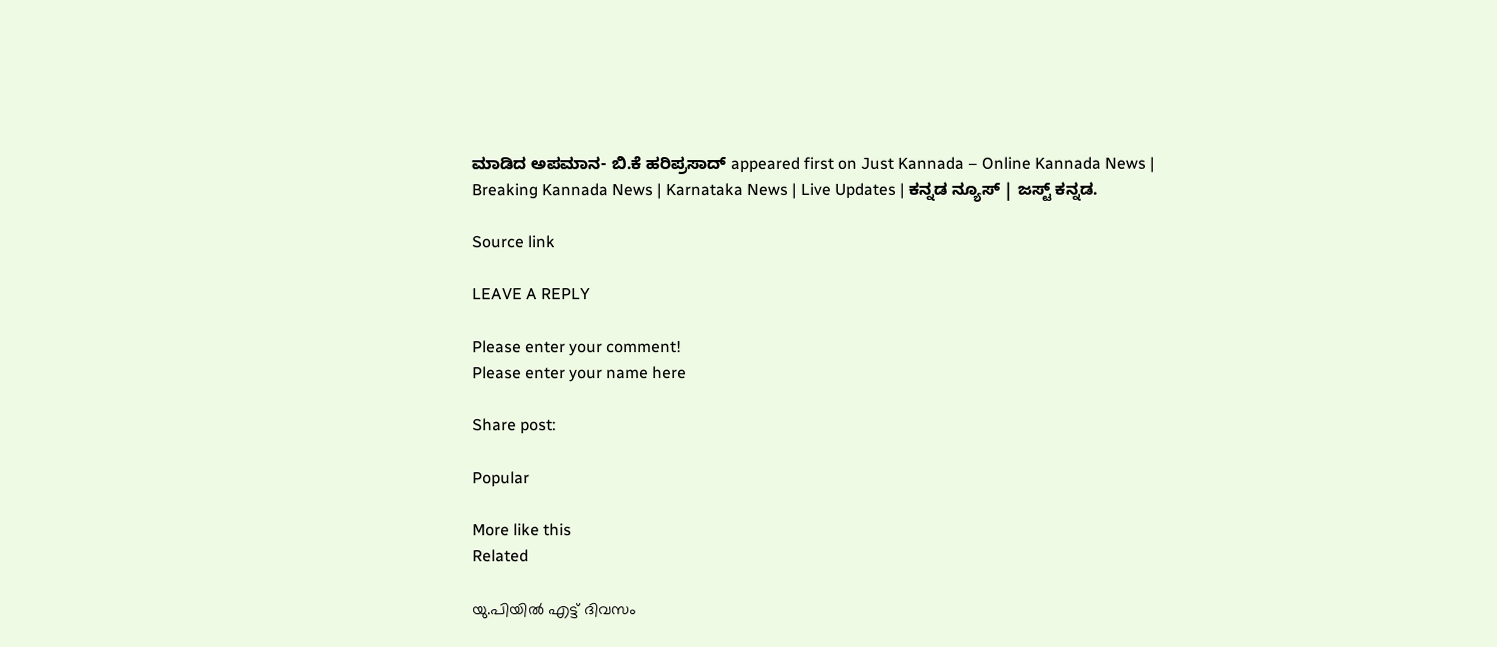ಮಾಡಿದ ಅಪಮಾನ- ಬಿ.ಕೆ ಹರಿಪ್ರಸಾದ್ appeared first on Just Kannada – Online Kannada News | Breaking Kannada News | Karnataka News | Live Updates | ಕನ್ನಡ ನ್ಯೂಸ್ | ಜಸ್ಟ್ ಕನ್ನಡ.

Source link

LEAVE A REPLY

Please enter your comment!
Please enter your name here

Share post:

Popular

More like this
Related

യു.പിയില്‍ എട്ട് ദിവസം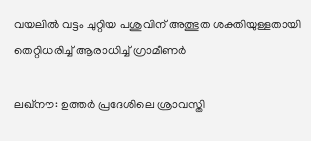വയലില്‍ വട്ടം ചുറ്റിയ പശുവിന് അത്ഭുത ശക്തിയുള്ളതായി തെറ്റിധരിച്ച് ആരാധിച്ച് ഗ്രാമീണര്‍

ലഖ്‌നൗ: ഉത്തര്‍ പ്രദേശിലെ ശ്രാവസ്തി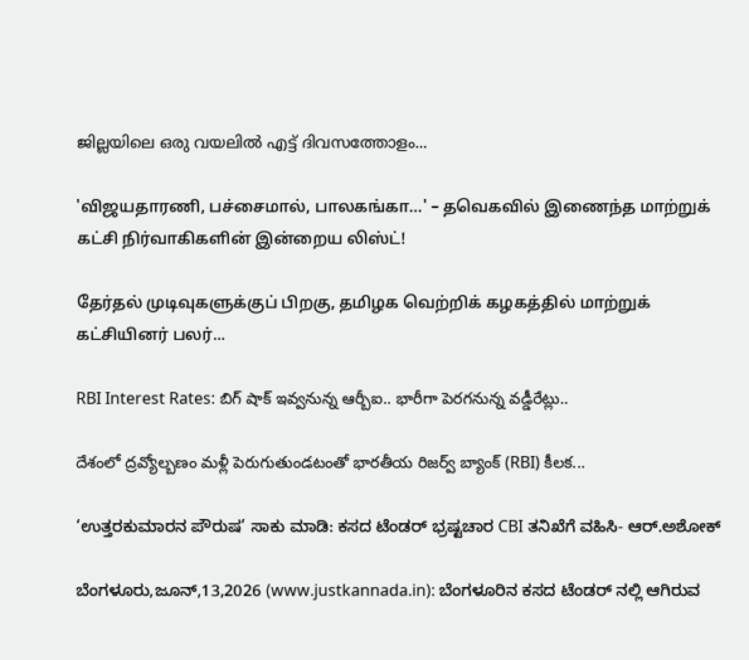ജില്ലയിലെ ഒരു വയലില്‍ എട്ട് ദിവസത്തോളം...

'விஜயதாரணி, பச்சைமால், பாலகங்கா…' – தவெகவில் இணைந்த மாற்றுக் கட்சி நிர்வாகிகளின் இன்றைய லிஸ்ட்!

தேர்தல் முடிவுகளுக்குப் பிறகு, தமிழக வெற்றிக் கழகத்தில் மாற்றுக் கட்சியினர் பலர்...

RBI Interest Rates: బిగ్ షాక్ ఇవ్వనున్న ఆర్బీఐ.. భారీగా పెరగనున్న వడ్డీరేట్లు..

దేశంలో ద్రవ్యోల్బణం మళ్లీ పెరుగుతుండటంతో భారతీయ రిజర్వ్ బ్యాంక్ (RBI) కీలక...

‘ಉತ್ತರಕುಮಾರನ ಪೌರುಷ’ ಸಾಕು ಮಾಡಿ: ಕಸದ ಟೆಂಡರ್‌ ಭ್ರಷ್ಟಚಾರ CBI ತನಿಖೆಗೆ ವಹಿಸಿ- ಆರ್.ಅಶೋಕ್

ಬೆಂಗಳೂರು,ಜೂನ್,13,2026 (www.justkannada.in): ಬೆಂಗಳೂರಿನ ಕಸದ ಟೆಂಡರ್ ನಲ್ಲಿ ಆಗಿರುವ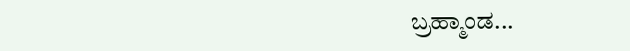ಬ್ರಹ್ಮಾಂಡ...